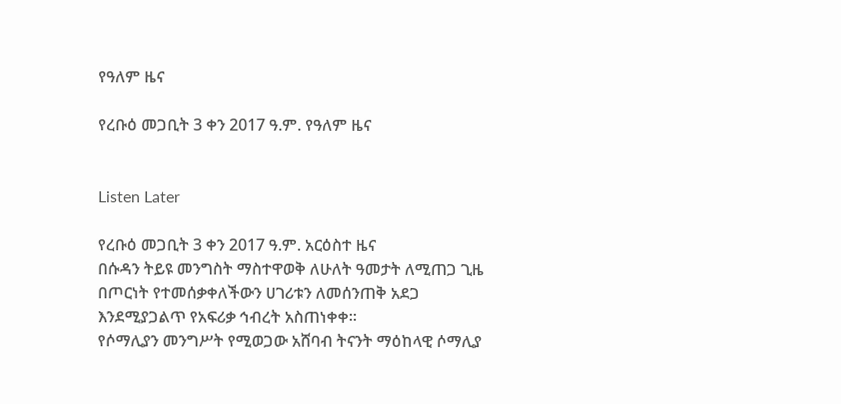የዓለም ዜና

የረቡዕ መጋቢት 3 ቀን 2017 ዓ.ም. የዓለም ዜና


Listen Later

የረቡዕ መጋቢት 3 ቀን 2017 ዓ.ም. አርዕስተ ዜና
በሱዳን ትይዩ መንግስት ማስተዋወቅ ለሁለት ዓመታት ለሚጠጋ ጊዜ በጦርነት የተመሰቃቀለችውን ሀገሪቱን ለመሰንጠቅ አደጋ እንደሚያጋልጥ የአፍሪቃ ኅብረት አስጠነቀቀ።
የሶማሊያን መንግሥት የሚወጋው አሸባብ ትናንት ማዕከላዊ ሶማሊያ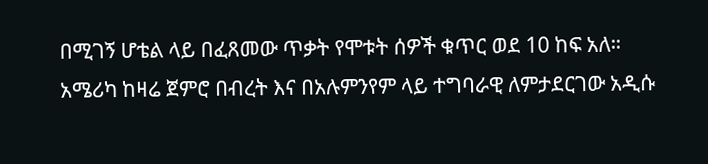በሚገኝ ሆቴል ላይ በፈጸመው ጥቃት የሞቱት ሰዎች ቁጥር ወደ 10 ከፍ አለ።
አሜሪካ ከዛሬ ጀምሮ በብረት እና በአሉምንየም ላይ ተግባራዊ ለምታደርገው አዲሱ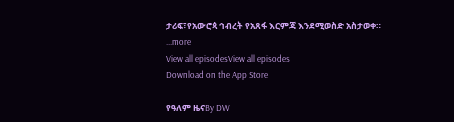ታሪፍ፣የአውሮጳ ኅብረት የአጸፋ እርምጃ እንደሚወስድ አስታወቀ።
...more
View all episodesView all episodes
Download on the App Store

የዓለም ዜናBy DW